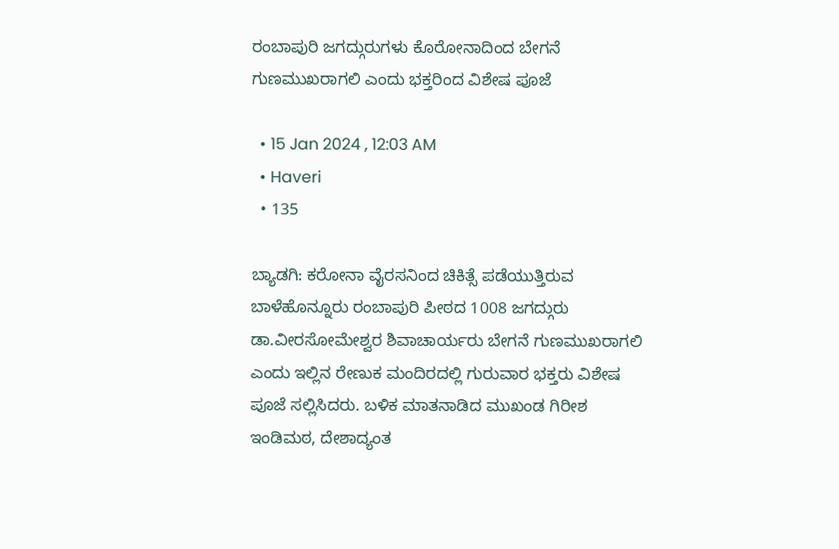ರಂಬಾಪುರಿ ಜಗದ್ಗುರುಗಳು ಕೊರೋನಾ‌ದಿಂದ ಬೇಗನೆ ಗುಣಮುಖರಾಗಲಿ ಎಂದು ಭಕ್ತರಿಂದ ವಿಶೇಷ ಪೂಜೆ

  • 15 Jan 2024 , 12:03 AM
  • Haveri
  • 135

ಬ್ಯಾಡಗಿ: ಕರೋನಾ ವೈರಸನಿಂದ ಚಿಕಿತ್ಸೆ ಪಡೆಯುತ್ತಿರುವ ಬಾಳೆಹೊನ್ನೂರು ರಂಬಾಪುರಿ ಪೀಠದ 1008 ಜಗದ್ಗುರು ಡಾ.ವೀರಸೋಮೇಶ್ವರ ಶಿವಾಚಾರ್ಯರು ಬೇಗನೆ ಗುಣಮುಖರಾಗಲಿ ಎಂದು ಇಲ್ಲಿನ ರೇಣುಕ ಮಂದಿರದಲ್ಲಿ ಗುರುವಾರ ಭಕ್ತರು ವಿಶೇಷ ಪೂಜೆ ಸಲ್ಲಿಸಿದರು. ಬಳಿಕ ಮಾತನಾಡಿದ ಮುಖಂಡ ಗಿರೀಶ ಇಂಡಿಮಠ, ದೇಶಾದ್ಯಂತ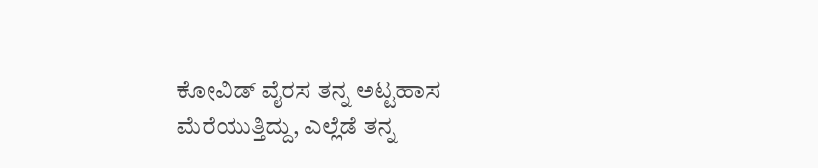ಕೋವಿಡ್ ವೈರಸ ತನ್ನ ಅಟ್ಟಹಾಸ ಮೆರೆಯುತ್ತಿದ್ದು, ಎಲ್ಲೆಡೆ ತನ್ನ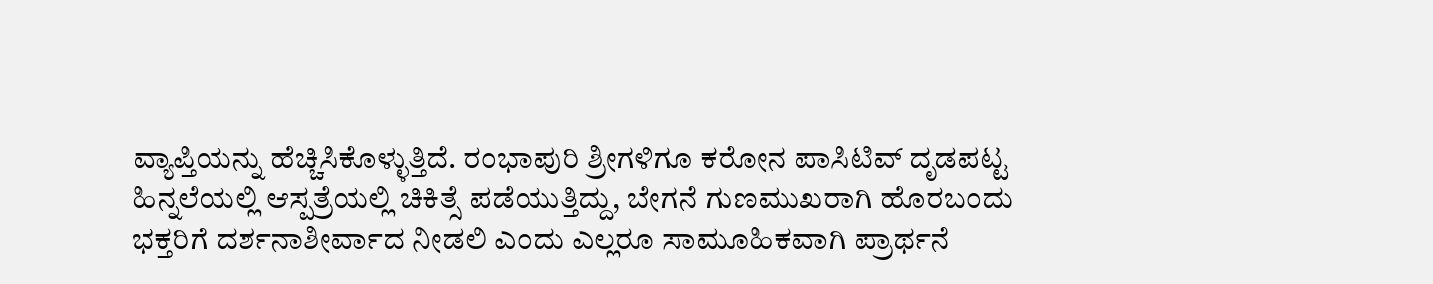ವ್ಯಾಪ್ತಿಯನ್ನು ಹೆಚ್ಚಿಸಿಕೊಳ್ಳುತ್ತಿದೆ. ರಂಭಾಪುರಿ ಶ್ರೀಗಳಿಗೂ ಕರೋನ ಪಾಸಿಟಿವ್ ದೃಡಪಟ್ಟ ಹಿನ್ನಲೆಯಲ್ಲಿ ಆಸ್ಪತ್ರೆಯಲ್ಲಿ ಚಿಕಿತ್ಸೆ ಪಡೆಯುತ್ತಿದ್ದು, ಬೇಗನೆ ಗುಣಮುಖರಾಗಿ ಹೊರಬಂದು ಭಕ್ತರಿಗೆ ದರ್ಶನಾಶೀರ್ವಾದ ನೀಡಲಿ ಎಂದು ಎಲ್ಲರೂ ಸಾಮೂಹಿಕವಾಗಿ ಪ್ರಾರ್ಥನೆ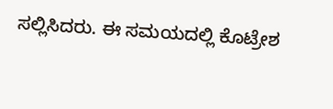ಸಲ್ಲಿಸಿದರು. ಈ ಸಮಯದಲ್ಲಿ ಕೊಟ್ರೇಶ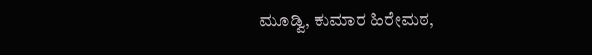ಮೂಡ್ವಿ, ಕುಮಾರ ಹಿರೇಮಠ,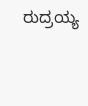ರುದ್ರಯ್ಯ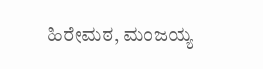ಹಿರೇಮಠ, ಮಂಜಯ್ಯ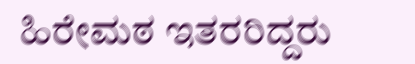ಹಿರೇಮಠ ಇತರರಿದ್ದರು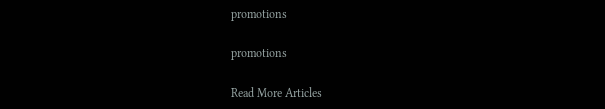promotions

promotions

Read More Articles